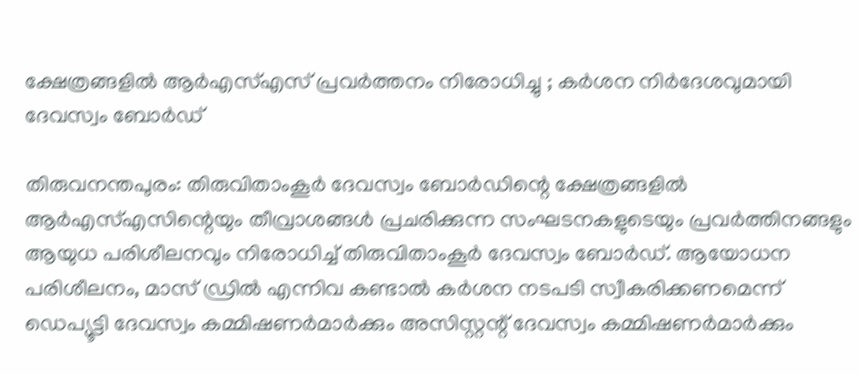ക്ഷേത്രങ്ങളിൽ ആർഎസ്എസ് പ്രവർത്തനം നിരോധിച്ചു ; കർശന നിർദേശവുമായി ദേവസ്വം ബോർഡ്

തിരുവനന്തപുരം: തിരുവിതാംകൂര്‍ ദേവസ്വം ബോര്‍ഡിന്റെ ക്ഷേത്രങ്ങളിൽ ആര്‍എസ്എസിന്റെയും തീവ്രാശങ്ങള്‍ പ്രചരിക്കുന്ന സംഘടനകളുടെയും പ്രവര്‍ത്തിനങ്ങളും ആയുധ പരിശീലനവും നിരോധിച്ച് തിരുവിതാംകൂർ ദേവസ്വം ബോ‌ർഡ്. ആയോധന പരിശീലനം, മാസ് ഡ്രിൽ എന്നിവ കണ്ടാൽ കർശന നടപടി സ്വീകരിക്കണമെന്ന് ഡെപ്യൂട്ടി ദേവസ്വം കമ്മിഷണർമാർക്കും അസിസ്റ്റന്റ് ദേവസ്വം കമ്മിഷണർമാർക്കും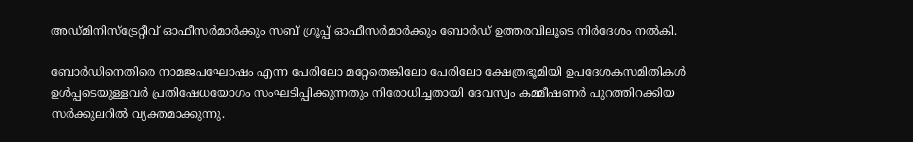അഡ്‌മിനിസ്‌ട്രേറ്റീവ് ഓഫീസർമാർക്കും സബ് ഗ്രൂപ്പ് ഓഫീസർമാർക്കും ബോർഡ് ഉത്തരവിലൂടെ നിർദേശം നൽകി.

ബോർഡിനെതിരെ നാമജപഘോഷം എന്ന പേരിലോ മറ്റേതെങ്കിലോ പേരിലോ ക്ഷേത്രഭൂമിയി ഉപദേശകസമിതികള്‍ ഉള്‍പ്പടെയുള്ളവർ പ്രതിഷേധയോഗം സംഘടിപ്പിക്കുന്നതും നിരോധിച്ചതായി ദേവസ്വം കമ്മീഷണർ പുറത്തിറക്കിയ സർക്കുലറിൽ വ്യക്തമാക്കുന്നു.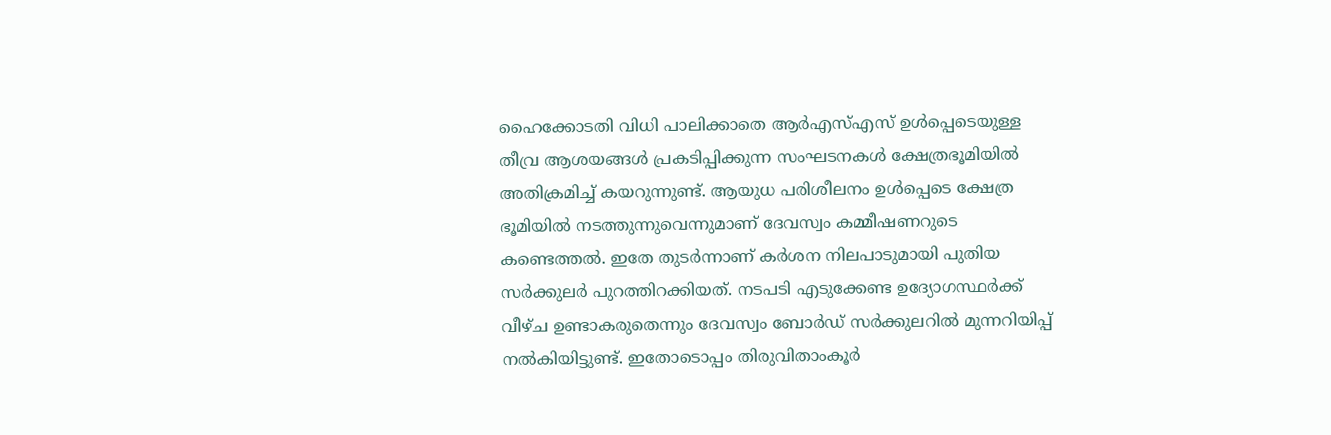ഹൈക്കോടതി വിധി പാലിക്കാതെ ആര്‍എസ്എസ് ഉള്‍പ്പെടെയുള്ള തീവ്ര ആശയങ്ങള്‍ പ്രകടിപ്പിക്കുന്ന സംഘടനകള്‍ ക്ഷേത്രഭൂമിയില്‍ അതിക്രമിച്ച് കയറുന്നുണ്ട്. ആയുധ പരിശീലനം ഉള്‍പ്പെടെ ക്ഷേത്ര ഭൂമിയില്‍ നടത്തുന്നുവെന്നുമാണ് ദേവസ്വം കമ്മീഷണറുടെ കണ്ടെത്തല്‍. ഇതേ തുടര്‍ന്നാണ് കര്‍ശന നിലപാടുമായി പുതിയ സര്‍ക്കുലര്‍ പുറത്തിറക്കിയത്. നടപടി എടുക്കേണ്ട ഉദ്യോഗസ്ഥര്‍ക്ക് വീഴ്ച ഉണ്ടാകരുതെന്നും ദേവസ്വം ബോര്‍ഡ് സര്‍ക്കുലറില്‍ മുന്നറിയിപ്പ് നല്‍കിയിട്ടുണ്ട്. ഇതോടൊപ്പം തിരുവിതാംകൂര്‍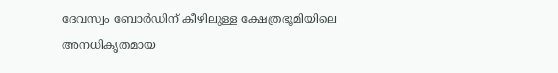ദേവസ്വം ബോര്‍ഡിന് കീഴിലുള്ള ക്ഷേത്രഭൂമിയിലെ അനധികൃതമായ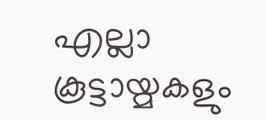എല്ലാ കൂട്ടായ്മകളും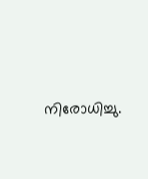നിരോധിച്ചു.